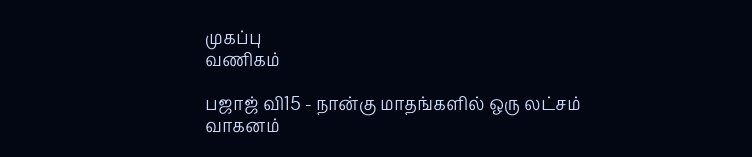முகப்பு
வணிகம்

பஜாஜ் வி15 - நான்கு மாதங்களில் ஒரு லட்சம் வாகனம்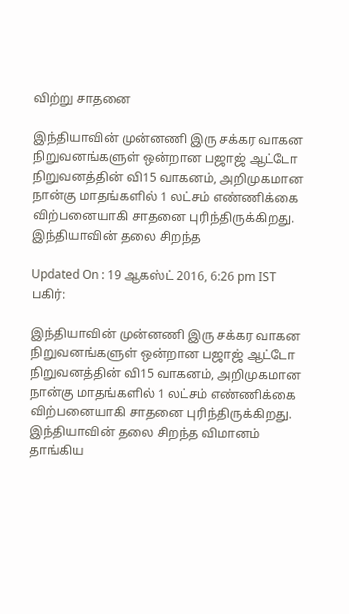விற்று சாதனை

இந்தியாவின் முன்னணி இரு சக்கர வாகன நிறுவனங்களுள் ஒன்றான பஜாஜ் ஆட்டோ நிறுவனத்தின் வி15 வாகனம், அறிமுகமான நான்கு மாதங்களில் 1 லட்சம் எண்ணிக்கை விற்பனையாகி சாதனை புரிந்திருக்கிறது. இந்தியாவின் தலை சிறந்த

Updated On : 19 ஆகஸ்ட் 2016, 6:26 pm IST
பகிர்:

இந்தியாவின் முன்னணி இரு சக்கர வாகன நிறுவனங்களுள் ஒன்றான பஜாஜ் ஆட்டோ நிறுவனத்தின் வி15 வாகனம், அறிமுகமான நான்கு மாதங்களில் 1 லட்சம் எண்ணிக்கை விற்பனையாகி சாதனை புரிந்திருக்கிறது. இந்தியாவின் தலை சிறந்த விமானம் தாங்கிய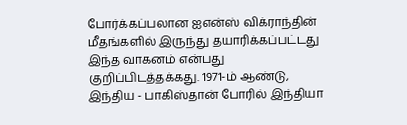போர்க்கப்பலான ஐஎன்ஸ் விக்ராந்தின்  மீதங்களில் இருந்து தயாரிக்கப்பட்டது இந்த வாகனம் என்பது குறிப்பிடத்தக்கது. 1971-ம் ஆண்டு, இந்திய - பாகிஸ்தான் போரில் இந்தியா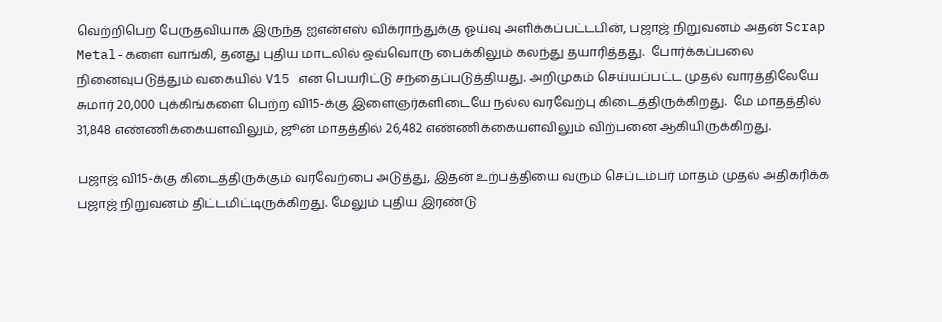வெற்றிபெற பேருதவியாக இருந்த ஐஎன்எஸ் விக்ராந்துக்கு ஓய்வு அளிக்கப்பட்டபின், பஜாஜ் நிறுவனம் அதன் Scrap Metal-களை வாங்கி, தனது புதிய மாடலில் ஒவ்வொரு பைக்கிலும் கலந்து தயாரித்தது.  போர்க்கப்பலை நினைவுபடுத்தும் வகையில் V15 என பெயரிட்டு சந்தைப்படுத்தியது. அறிமுகம் செய்யப்பட்ட முதல் வாரத்திலேயே சுமார் 20,000 புக்கிங்களை பெற்ற வி15-க்கு இளைஞர்களிடையே நல்ல வரவேற்பு கிடைத்திருக்கிறது.  மே மாதத்தில் 31,848 எண்ணிக்கையளவிலும், ஜூன் மாதத்தில் 26,482 எண்ணிக்கையளவிலும் விற்பனை ஆகியிருக்கிறது.

பஜாஜ் வி15-க்கு கிடைத்திருக்கும் வரவேற்பை அடுத்து, இதன் உற்பத்தியை வரும் செப்டம்பர் மாதம் முதல் அதிகரிக்க பஜாஜ் நிறுவனம் திட்டமிட்டிருக்கிறது. மேலும் புதிய இரண்டு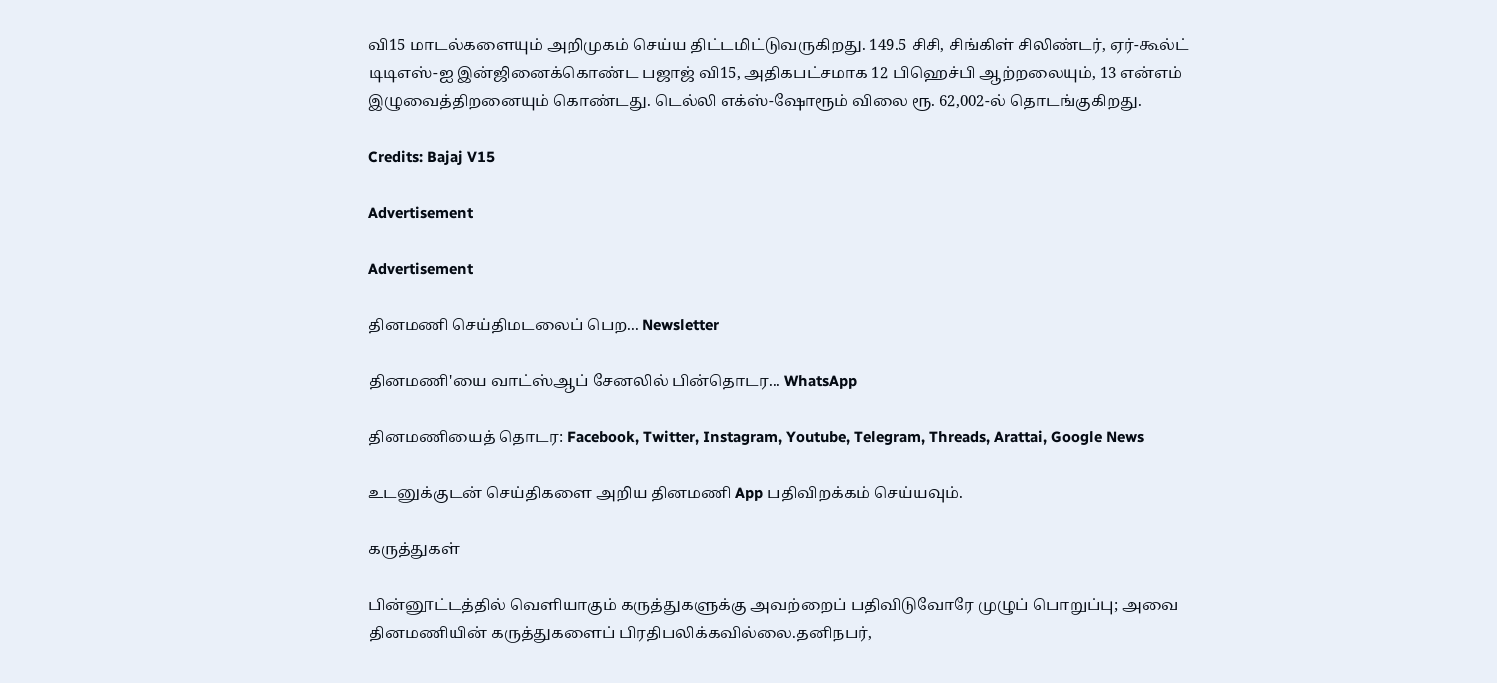வி15 மாடல்களையும் அறிமுகம் செய்ய திட்டமிட்டுவருகிறது. 149.5 சிசி, சிங்கிள் சிலிண்டர், ஏர்-கூல்ட் டிடிஎஸ்-ஐ இன்ஜினைக்கொண்ட பஜாஜ் வி15, அதிகபட்சமாக 12 பிஹெச்பி ஆற்றலையும், 13 என்எம் இழுவைத்திறனையும் கொண்டது. டெல்லி எக்ஸ்-ஷோரூம் விலை ரூ. 62,002-ல் தொடங்குகிறது.

Credits: Bajaj V15

Advertisement

Advertisement

தினமணி செய்திமடலைப் பெற... Newsletter

தினமணி'யை வாட்ஸ்ஆப் சேனலில் பின்தொடர... WhatsApp

தினமணியைத் தொடர: Facebook, Twitter, Instagram, Youtube, Telegram, Threads, Arattai, Google News

உடனுக்குடன் செய்திகளை அறிய தினமணி App பதிவிறக்கம் செய்யவும்.

கருத்துகள்

பின்னூட்டத்தில் வெளியாகும் கருத்துகளுக்கு அவற்றைப் பதிவிடுவோரே முழுப் பொறுப்பு; அவை தினமணியின் கருத்துகளைப் பிரதிபலிக்கவில்லை.தனிநபர்,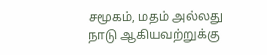சமூகம், மதம் அல்லது நாடு ஆகியவற்றுக்கு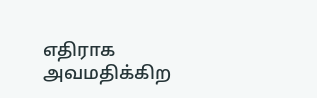எதிராக அவமதிக்கிற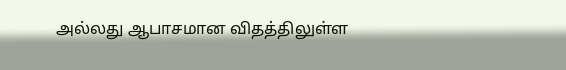அல்லது ஆபாசமான விதத்திலுள்ள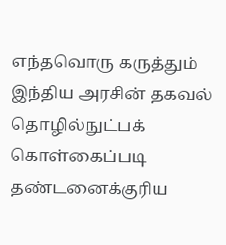எந்தவொரு கருத்தும் இந்திய அரசின் தகவல் தொழில்நுட்பக் கொள்கைப்படி தண்டனைக்குரிய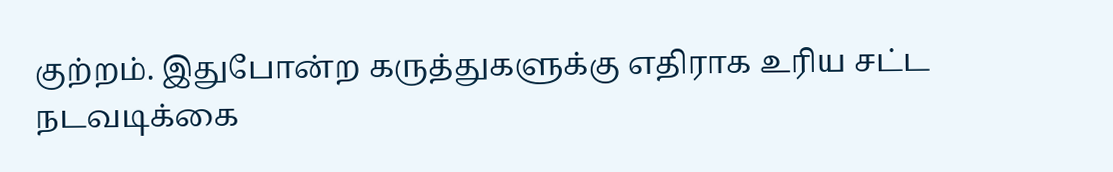குற்றம். இதுபோன்ற கருத்துகளுக்கு எதிராக உரிய சட்ட நடவடிக்கை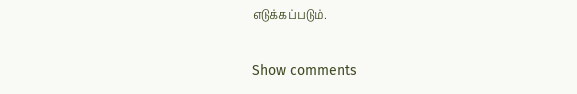எடுக்கப்படும்.

Show comments